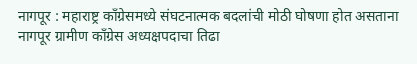नागपूर : महाराष्ट्र काँग्रेसमध्ये संघटनात्मक बदलांची मोठी घोषणा होत असताना नागपूर ग्रामीण काँग्रेस अध्यक्षपदाचा तिढा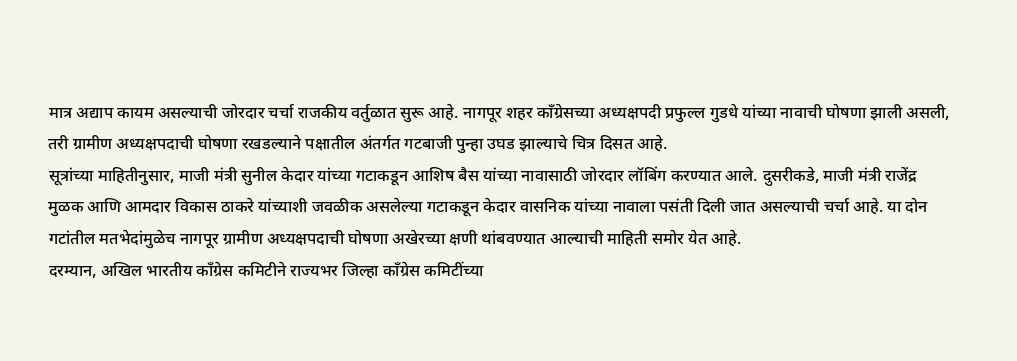मात्र अद्याप कायम असल्याची जोरदार चर्चा राजकीय वर्तुळात सुरू आहे. नागपूर शहर काँग्रेसच्या अध्यक्षपदी प्रफुल्ल गुडधे यांच्या नावाची घोषणा झाली असली, तरी ग्रामीण अध्यक्षपदाची घोषणा रखडल्याने पक्षातील अंतर्गत गटबाजी पुन्हा उघड झाल्याचे चित्र दिसत आहे.
सूत्रांच्या माहितीनुसार, माजी मंत्री सुनील केदार यांच्या गटाकडून आशिष बैस यांच्या नावासाठी जोरदार लॉबिंग करण्यात आले. दुसरीकडे, माजी मंत्री राजेंद्र मुळक आणि आमदार विकास ठाकरे यांच्याशी जवळीक असलेल्या गटाकडून केदार वासनिक यांच्या नावाला पसंती दिली जात असल्याची चर्चा आहे. या दोन गटांतील मतभेदांमुळेच नागपूर ग्रामीण अध्यक्षपदाची घोषणा अखेरच्या क्षणी थांबवण्यात आल्याची माहिती समोर येत आहे.
दरम्यान, अखिल भारतीय काँग्रेस कमिटीने राज्यभर जिल्हा काँग्रेस कमिटींच्या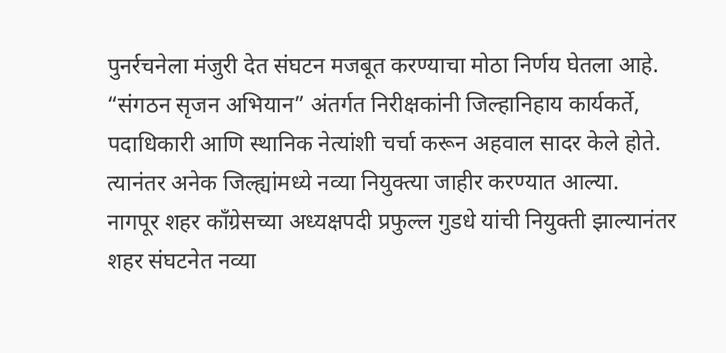पुनर्रचनेला मंजुरी देत संघटन मजबूत करण्याचा मोठा निर्णय घेतला आहे. “संगठन सृजन अभियान” अंतर्गत निरीक्षकांनी जिल्हानिहाय कार्यकर्ते, पदाधिकारी आणि स्थानिक नेत्यांशी चर्चा करून अहवाल सादर केले होते. त्यानंतर अनेक जिल्ह्यांमध्ये नव्या नियुक्त्या जाहीर करण्यात आल्या.
नागपूर शहर काँग्रेसच्या अध्यक्षपदी प्रफुल्ल गुडधे यांची नियुक्ती झाल्यानंतर शहर संघटनेत नव्या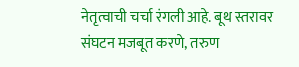नेतृत्वाची चर्चा रंगली आहे. बूथ स्तरावर संघटन मजबूत करणे, तरुण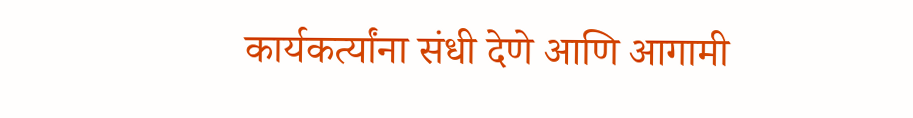कार्यकर्त्यांना संधी देणे आणि आगामी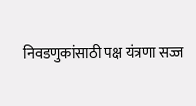निवडणुकांसाठी पक्ष यंत्रणा सज्ज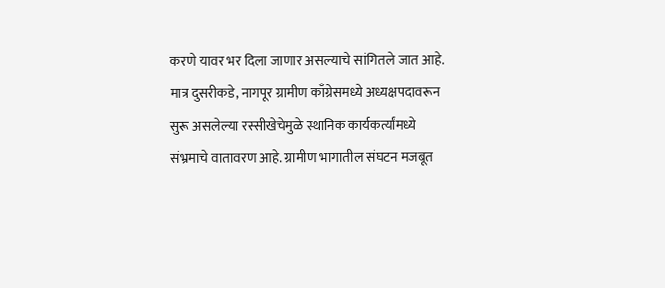करणे यावर भर दिला जाणार असल्याचे सांगितले जात आहे.
मात्र दुसरीकडे, नागपूर ग्रामीण काँग्रेसमध्ये अध्यक्षपदावरून सुरू असलेल्या रस्सीखेचेमुळे स्थानिक कार्यकर्त्यांमध्ये संभ्रमाचे वातावरण आहे. ग्रामीण भागातील संघटन मजबूत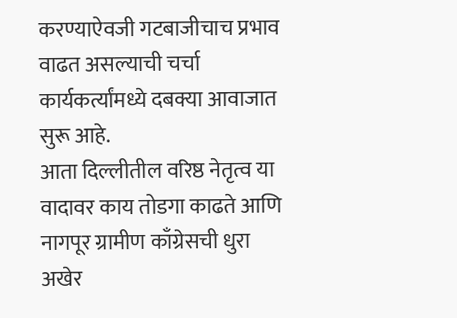करण्याऐवजी गटबाजीचाच प्रभाव वाढत असल्याची चर्चा कार्यकर्त्यांमध्ये दबक्या आवाजात सुरू आहे.
आता दिल्लीतील वरिष्ठ नेतृत्व या वादावर काय तोडगा काढते आणि नागपूर ग्रामीण काँग्रेसची धुरा अखेर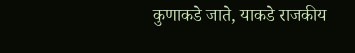कुणाकडे जाते, याकडे राजकीय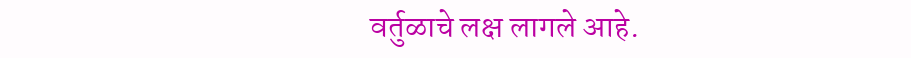वर्तुळाचे लक्ष लागले आहे.